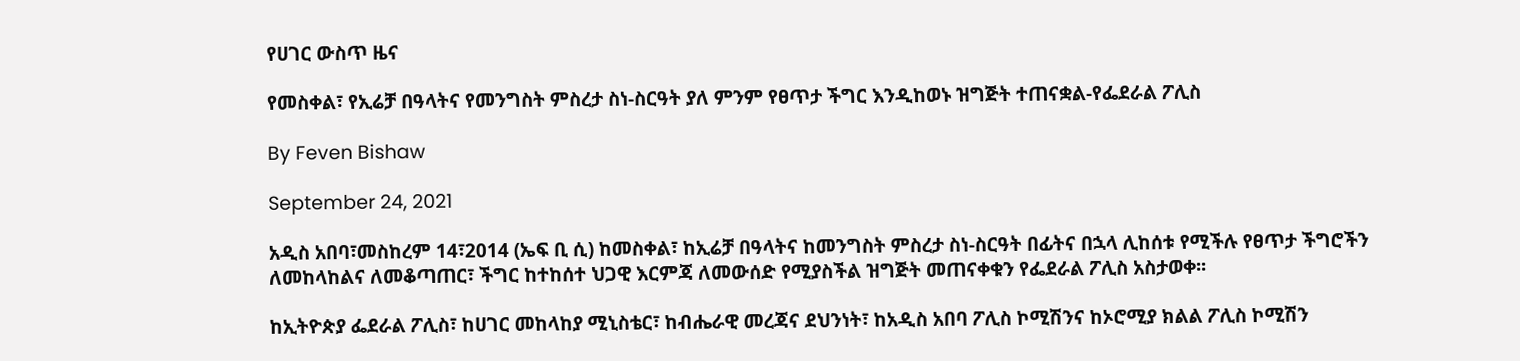የሀገር ውስጥ ዜና

የመስቀል፣ የኢሬቻ በዓላትና የመንግስት ምስረታ ስነ-ስርዓት ያለ ምንም የፀጥታ ችግር እንዲከወኑ ዝግጅት ተጠናቋል-የፌደራል ፖሊስ

By Feven Bishaw

September 24, 2021

አዲስ አበባ፣መስከረም 14፣2014 (ኤፍ ቢ ሲ) ከመስቀል፣ ከኢሬቻ በዓላትና ከመንግስት ምስረታ ስነ-ስርዓት በፊትና በኋላ ሊከሰቱ የሚችሉ የፀጥታ ችግሮችን ለመከላከልና ለመቆጣጠር፣ ችግር ከተከሰተ ህጋዊ እርምጃ ለመውሰድ የሚያስችል ዝግጅት መጠናቀቁን የፌደራል ፖሊስ አስታወቀ፡፡

ከኢትዮጵያ ፌደራል ፖሊስ፣ ከሀገር መከላከያ ሚኒስቴር፣ ከብሔራዊ መረጃና ደህንነት፣ ከአዲስ አበባ ፖሊስ ኮሚሽንና ከኦሮሚያ ክልል ፖሊስ ኮሚሽን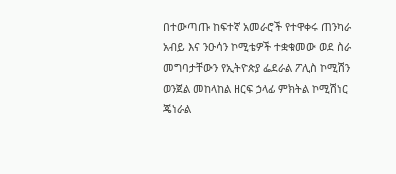በተውጣጡ ከፍተኛ አመራሮች የተዋቀሩ ጠንካራ አብይ እና ንዑሳን ኮሚቴዎች ተቋቁመው ወደ ስራ መግባታቸውን የኢትዮጵያ ፌደራል ፖሊስ ኮሚሽን ወንጀል መከላከል ዘርፍ ኃላፊ ምክትል ኮሚሽነር ጄነራል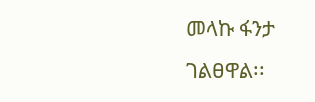መላኩ ፋንታ ገልፀዋል፡፡